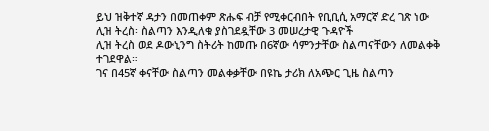ይህ ዝቅተኛ ዳታን በመጠቀም ጽሑፍ ብቻ የሚቀርብበት የቢቢሲ አማርኛ ድረ ገጽ ነው
ሊዝ ትረስ፡ ስልጣን እንዲለቁ ያስገደዷቸው 3 መሠረታዊ ጉዳዮች
ሊዝ ትረስ ወደ ዶውኒንግ ስትሪት ከመጡ በ6ኛው ሳምንታቸው ስልጣናቸውን ለመልቀቅ ተገደዋል።
ገና በ45ኛ ቀናቸው ስልጣን መልቀቃቸው በዩኬ ታሪክ ለአጭር ጊዜ ስልጣን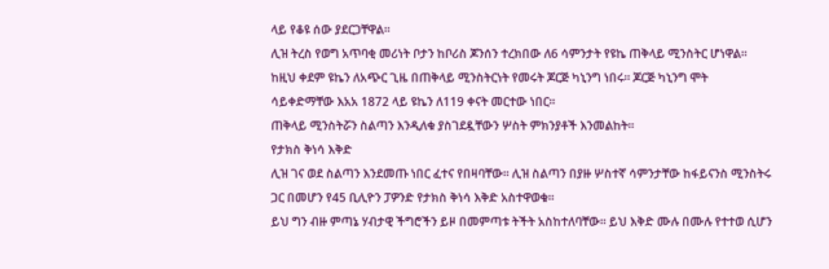ላይ የቆዩ ሰው ያደርጋቸዋል።
ሊዝ ትረስ የወግ አጥባቂ መሪነት ቦታን ከቦሪስ ጆንሰን ተረክበው ለ6 ሳምንታት የዩኬ ጠቅላይ ሚንስትር ሆነዋል። ከዚህ ቀደም ዩኬን ለአጭር ጊዜ በጠቅላይ ሚንስትርነት የመሩት ጆርጅ ካኒንግ ነበሩ። ጆርጅ ካኒንግ ሞት ሳይቀድማቸው እአአ 1872 ላይ ዩኬን ለ119 ቀናት መርተው ነበር።
ጠቅላይ ሚንስትሯን ስልጣን እንዲለቁ ያስገደዷቸውን ሦስት ምክንያቶች እንመልከት።
የታክስ ቅነሳ እቅድ
ሊዝ ገና ወደ ስልጣን እንደመጡ ነበር ፈተና የበዛባቸው። ሊዝ ስልጣን በያዙ ሦስተኛ ሳምንታቸው ከፋይናንስ ሚንስትሩ ጋር በመሆን የ45 ቢሊዮን ፓዎንድ የታክስ ቅነሳ እቅድ አስተዋወቁ።
ይህ ግን ብዙ ምጣኔ ሃብታዊ ችግሮችን ይዞ በመምጣቱ ትችት አስከተለባቸው። ይህ እቅድ ሙሉ በሙሉ የተተወ ሲሆን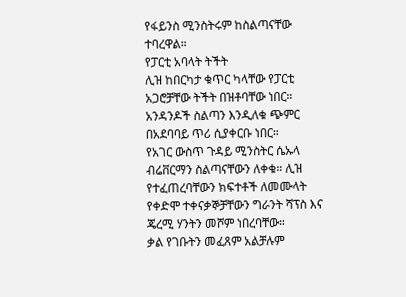የፋይንስ ሚንስትሩም ከስልጣናቸው ተባረዋል።
የፓርቲ አባላት ትችት
ሊዝ ከበርካታ ቁጥር ካላቸው የፓርቲ አጋሮቻቸው ትችት በዝቶባቸው ነበር። አንዳንዶች ስልጣን እንዲለቁ ጭምር በአደባባይ ጥሪ ሲያቀርቡ ነበር።
የአገር ውስጥ ጉዳይ ሚንስትር ሴኡላ ብሬቨርማን ስልጣናቸውን ለቀቁ። ሊዝ የተፈጠረባቸውን ክፍተቶች ለመሙላት የቀድሞ ተቀናቃኞቻቸውን ግራንት ሻፕስ እና ጄረሚ ሃንትን መሾም ነበረባቸው።
ቃል የገቡትን መፈጸም አልቻሉም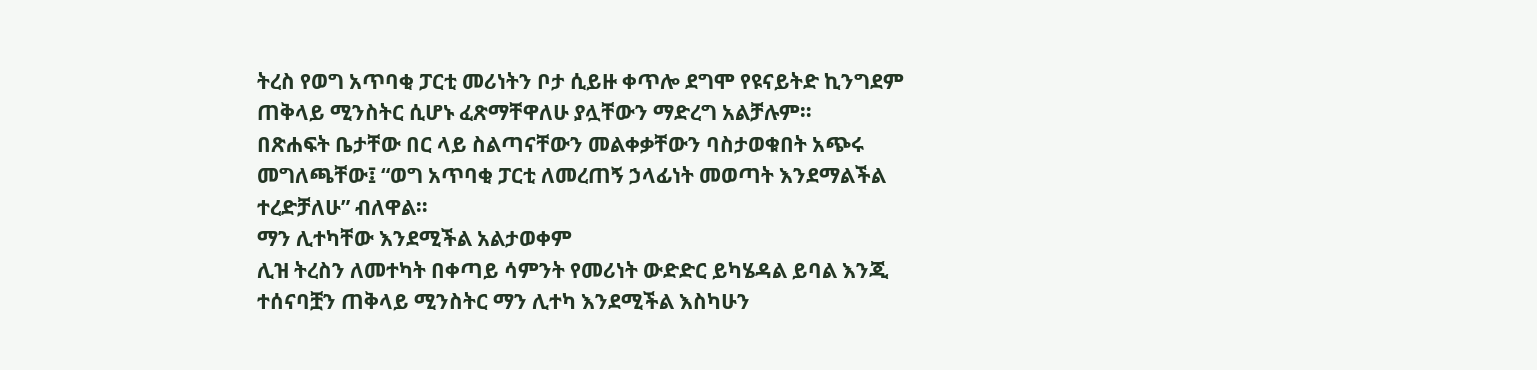ትረስ የወግ አጥባቂ ፓርቲ መሪነትን ቦታ ሲይዙ ቀጥሎ ደግሞ የዩናይትድ ኪንግደም ጠቅላይ ሚንስትር ሲሆኑ ፈጽማቸዋለሁ ያሏቸውን ማድረግ አልቻሉም።
በጽሐፍት ቤታቸው በር ላይ ስልጣናቸውን መልቀቃቸውን ባስታወቁበት አጭሩ መግለጫቸው፤ “ወግ አጥባቂ ፓርቲ ለመረጠኝ ኃላፊነት መወጣት እንደማልችል ተረድቻለሁ” ብለዋል።
ማን ሊተካቸው እንደሚችል አልታወቀም
ሊዝ ትረስን ለመተካት በቀጣይ ሳምንት የመሪነት ውድድር ይካሄዳል ይባል እንጂ ተሰናባቿን ጠቅላይ ሚንስትር ማን ሊተካ እንደሚችል እስካሁን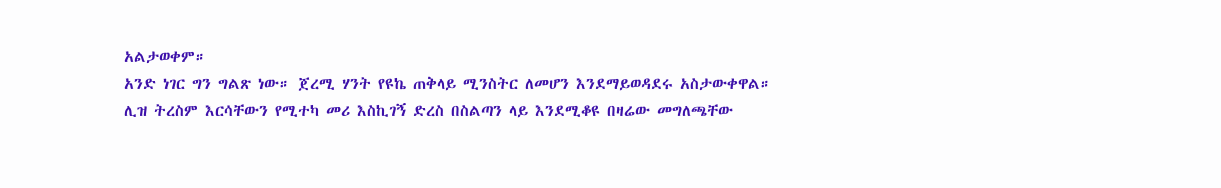አልታወቀም።
አንድ ነገር ግን ግልጽ ነው። ጀረሚ ሃንት የዩኬ ጠቅላይ ሚንስትር ለመሆን እንደማይወዳደሩ አስታውቀዋል።
ሊዝ ትረስም እርሳቸውን የሚተካ መሪ እስኪገኝ ድረስ በስልጣን ላይ እንደሚቆዩ በዛሬው መግለጫቸው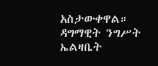አስታውቀዋል።
ዳግማዊት ንግሥት ኤልዛቤት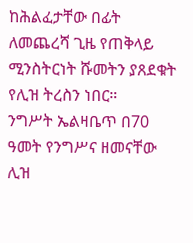ከሕልፈታቸው በፊት ለመጨረሻ ጊዜ የጠቅላይ ሚንስትርነት ሹመትን ያጸደቁት የሊዝ ትረስን ነበር።
ንግሥት ኤልዛቤጥ በ70 ዓመት የንግሥና ዘመናቸው ሊዝ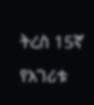ትረስ 15ኛ የአገሪቱ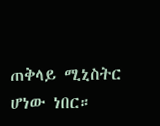ጠቅላይ ሚኒስትር ሆነው ነበር።